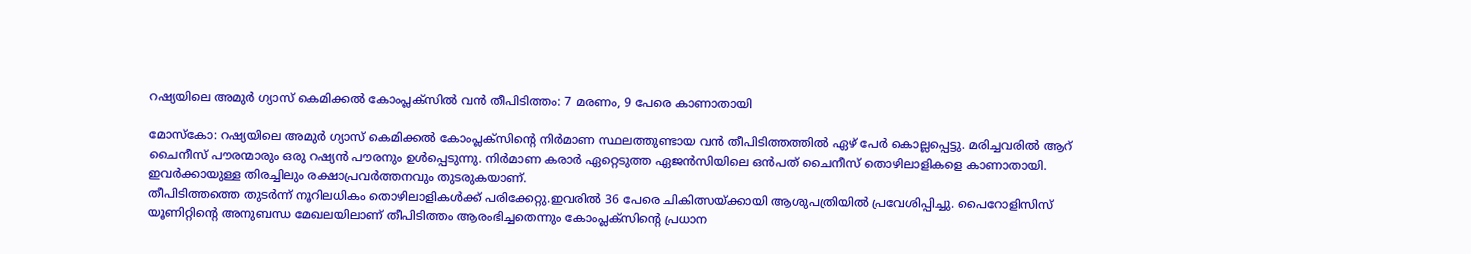റഷ്യയിലെ അമുർ ഗ്യാസ് കെമിക്കൽ കോംപ്ലക്സിൽ വൻ തീപിടിത്തം: 7 മരണം, 9 പേരെ കാണാതായി

മോസ്കോ: റഷ്യയിലെ അമുർ ഗ്യാസ് കെമിക്കൽ കോംപ്ലക്സിന്റെ നിർമാണ സ്ഥലത്തുണ്ടായ വൻ തീപിടിത്തത്തിൽ ഏഴ് പേർ കൊല്ലപ്പെട്ടു. മരിച്ചവരിൽ ആറ് ചൈനീസ് പൗരന്മാരും ഒരു റഷ്യൻ പൗരനും ഉൾപ്പെടുന്നു. നിർമാണ കരാർ ഏറ്റെടുത്ത ഏജൻസിയിലെ ഒൻപത് ചൈനീസ് തൊഴിലാളികളെ കാണാതായി. ഇവർക്കായുള്ള തിരച്ചിലും രക്ഷാപ്രവർത്തനവും തുടരുകയാണ്.
തീപിടിത്തത്തെ തുടർന്ന് നൂറിലധികം തൊഴിലാളികൾക്ക് പരിക്കേറ്റു.ഇവരിൽ 36 പേരെ ചികിത്സയ്ക്കായി ആശുപത്രിയിൽ പ്രവേശിപ്പിച്ചു. പൈറോളിസിസ് യൂണിറ്റിന്റെ അനുബന്ധ മേഖലയിലാണ് തീപിടിത്തം ആരംഭിച്ചതെന്നും കോംപ്ലക്സിന്റെ പ്രധാന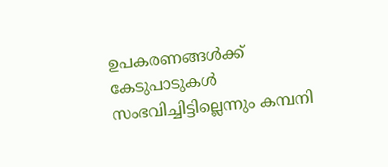ഉപകരണങ്ങൾക്ക് കേടുപാടുകൾ സംഭവിച്ചിട്ടില്ലെന്നും കമ്പനി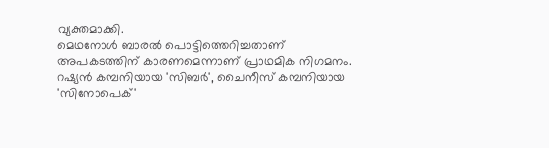വ്യക്തമാക്കി.
മെഥനോൾ ബാരൽ പൊട്ടിത്തെറിച്ചതാണ് അപകടത്തിന് കാരണമെന്നാണ് പ്രാഥമിക നിഗമനം. റഷ്യൻ കമ്പനിയായ 'സിബർ', ചൈനീസ് കമ്പനിയായ 'സിനോപെക്'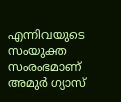എന്നിവയുടെ സംയുക്ത സംരംഭമാണ് അമുർ ഗ്യാസ്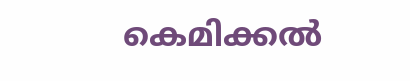കെമിക്കൽ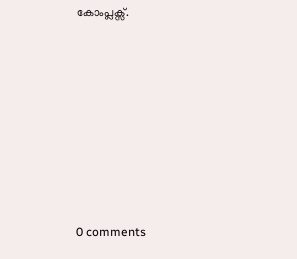കോംപ്ലക്സ്.









0 comments